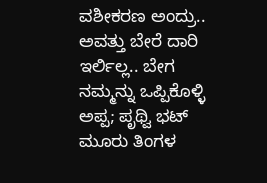ವಶೀಕರಣ ಅಂದ್ರು.. ಅವತ್ತು ಬೇರೆ ದಾರಿ ಇರ್ಲಿಲ್ಲ.. ಬೇಗ ನಮ್ಮನ್ನು ಒಪ್ಪಿಕೊಳ್ಳಿ ಅಪ್ಪ; ಪೃಥ್ವಿ ಭಟ್
ಮೂರು ತಿಂಗಳ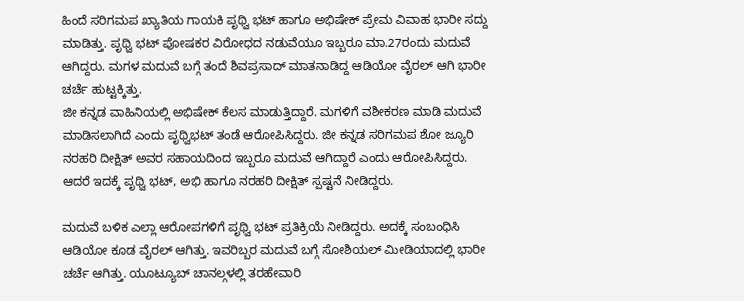ಹಿಂದೆ ಸರಿಗಮಪ ಖ್ಯಾತಿಯ ಗಾಯಕಿ ಪೃಥ್ವಿ ಭಟ್ ಹಾಗೂ ಅಭಿಷೇಕ್ ಪ್ರೇಮ ವಿವಾಹ ಭಾರೀ ಸದ್ದು ಮಾಡಿತ್ತು. ಪೃಥ್ವಿ ಭಟ್ ಪೋಷಕರ ವಿರೋಧದ ನಡುವೆಯೂ ಇಬ್ಬರೂ ಮಾ.27ರಂದು ಮದುವೆ ಆಗಿದ್ದರು. ಮಗಳ ಮದುವೆ ಬಗ್ಗೆ ತಂದೆ ಶಿವಪ್ರಸಾದ್ ಮಾತನಾಡಿದ್ದ ಆಡಿಯೋ ವೈರಲ್ ಆಗಿ ಭಾರೀ ಚರ್ಚೆ ಹುಟ್ಟಕ್ಕಿತ್ತು.
ಜೀ ಕನ್ನಡ ವಾಹಿನಿಯಲ್ಲಿ ಅಭಿಷೇಕ್ ಕೆಲಸ ಮಾಡುತ್ತಿದ್ದಾರೆ. ಮಗಳಿಗೆ ವಶೀಕರಣ ಮಾಡಿ ಮದುವೆ ಮಾಡಿಸಲಾಗಿದೆ ಎಂದು ಪೃಥ್ವಿಭಟ್ ತಂಡೆ ಆರೋಪಿಸಿದ್ದರು. ಜೀ ಕನ್ನಡ ಸರಿಗಮಪ ಶೋ ಜ್ಯೂರಿ ನರಹರಿ ದೀಕ್ಷಿತ್ ಅವರ ಸಹಾಯದಿಂದ ಇಬ್ಬರೂ ಮದುವೆ ಆಗಿದ್ದಾರೆ ಎಂದು ಆರೋಪಿಸಿದ್ದರು. ಆದರೆ ಇದಕ್ಕೆ ಪೃಥ್ವಿ ಭಟ್, ಅಭಿ ಹಾಗೂ ನರಹರಿ ದೀಕ್ಷಿತ್ ಸ್ಪಷ್ಟನೆ ನೀಡಿದ್ದರು.

ಮದುವೆ ಬಳಿಕ ಎಲ್ಲಾ ಆರೋಪಗಳಿಗೆ ಪೃಥ್ವಿ ಭಟ್ ಪ್ರತಿಕ್ರಿಯೆ ನೀಡಿದ್ದರು. ಅದಕ್ಕೆ ಸಂಬಂಧಿಸಿ ಆಡಿಯೋ ಕೂಡ ವೈರಲ್ ಆಗಿತ್ತು. ಇವರಿಬ್ಬರ ಮದುವೆ ಬಗ್ಗೆ ಸೋಶಿಯಲ್ ಮೀಡಿಯಾದಲ್ಲಿ ಭಾರೀ ಚರ್ಚೆ ಆಗಿತ್ತು. ಯೂಟ್ಯೂಬ್ ಚಾನಲ್ಗಳಲ್ಲಿ ತರಹೇವಾರಿ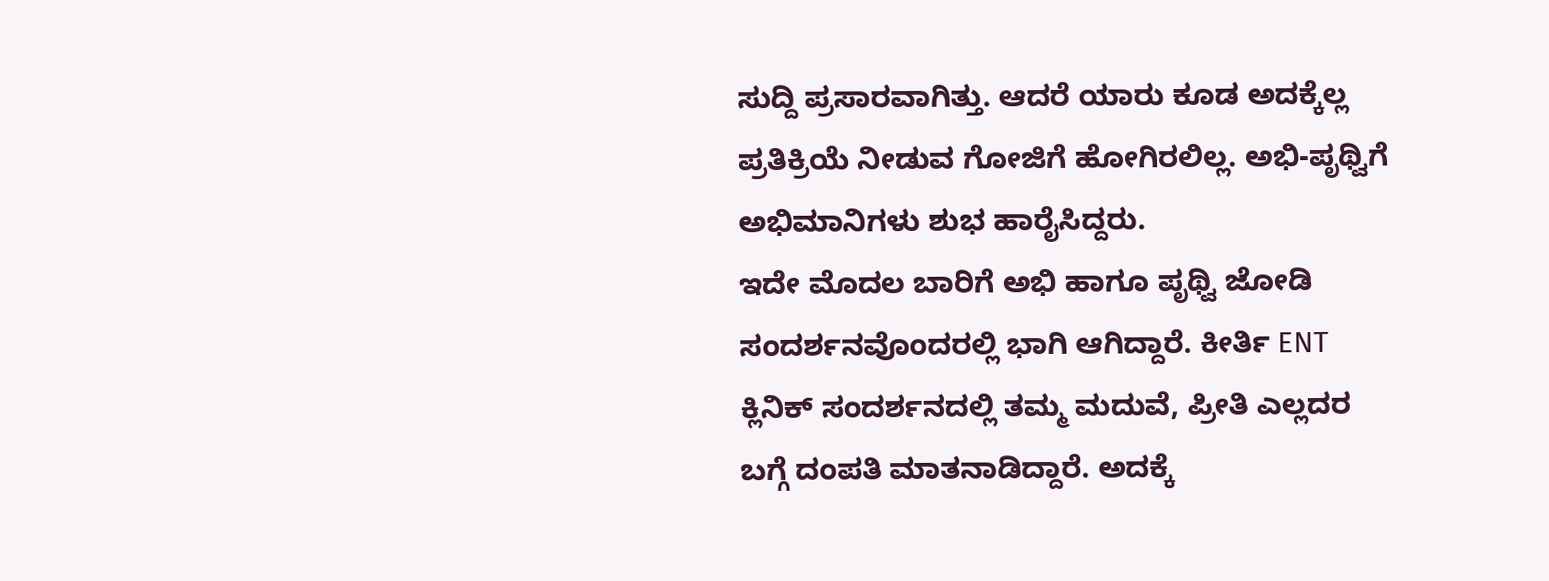ಸುದ್ದಿ ಪ್ರಸಾರವಾಗಿತ್ತು. ಆದರೆ ಯಾರು ಕೂಡ ಅದಕ್ಕೆಲ್ಲ ಪ್ರತಿಕ್ರಿಯೆ ನೀಡುವ ಗೋಜಿಗೆ ಹೋಗಿರಲಿಲ್ಲ. ಅಭಿ-ಪೃಥ್ವಿಗೆ ಅಭಿಮಾನಿಗಳು ಶುಭ ಹಾರೈಸಿದ್ದರು.
ಇದೇ ಮೊದಲ ಬಾರಿಗೆ ಅಭಿ ಹಾಗೂ ಪೃಥ್ವಿ ಜೋಡಿ ಸಂದರ್ಶನವೊಂದರಲ್ಲಿ ಭಾಗಿ ಆಗಿದ್ದಾರೆ. ಕೀರ್ತಿ ENT ಕ್ಲಿನಿಕ್ ಸಂದರ್ಶನದಲ್ಲಿ ತಮ್ಮ ಮದುವೆ, ಪ್ರೀತಿ ಎಲ್ಲದರ ಬಗ್ಗೆ ದಂಪತಿ ಮಾತನಾಡಿದ್ದಾರೆ. ಅದಕ್ಕೆ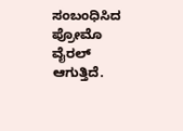ಸಂಬಂಧಿಸಿದ ಪ್ರೋಮೊ ವೈರಲ್ ಆಗುತ್ತಿದೆ.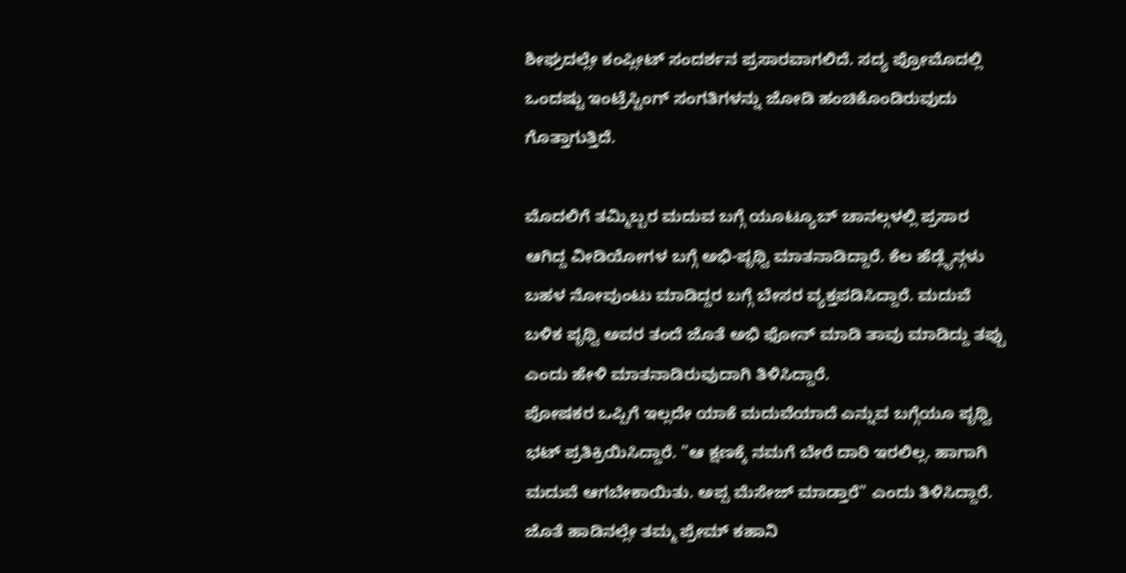ಶೀಘ್ರದಲ್ಲೇ ಕಂಪ್ಲೀಟ್ ಸಂದರ್ಶನ ಪ್ರಸಾರವಾಗಲಿದೆ. ಸದ್ಯ ಪ್ರೋಮೊದಲ್ಲಿ ಒಂದಷ್ಟು ಇಂಟ್ರೆಸ್ಟಿಂಗ್ ಸಂಗತಿಗಳನ್ನು ಜೋಡಿ ಹಂಚಿಕೊಂಡಿರುವುದು ಗೊತ್ತಾಗುತ್ತಿದೆ.

ಮೊದಲಿಗೆ ತಮ್ಮಿಬ್ಬರ ಮದುವ ಬಗ್ಗೆ ಯೂಟ್ಯೂಬ್ ಚಾನಲ್ಗಳಲ್ಲಿ ಪ್ರಸಾರ ಆಗಿದ್ದ ವೀಡಿಯೋಗಳ ಬಗ್ಗೆ ಅಭಿ-ಪೃಥ್ವಿ ಮಾತನಾಡಿದ್ದಾರೆ. ಕೆಲ ಹೆಡ್ಲೈನ್ಗಳು ಬಹಳ ನೋವುಂಟು ಮಾಡಿದ್ದರ ಬಗ್ಗೆ ಬೇಸರ ವ್ಯಕ್ತಪಡಿಸಿದ್ದಾರೆ. ಮದುವೆ ಬಳಿಕ ಪೃಥ್ವಿ ಅವರ ತಂದೆ ಜೊತೆ ಅಭಿ ಫೋನ್ ಮಾಡಿ ತಾವು ಮಾಡಿದ್ದು ತಪ್ಪು ಎಂದು ಹೇಳಿ ಮಾತನಾಡಿರುವುದಾಗಿ ತಿಳಿಸಿದ್ದಾರೆ.
ಪೋಷಕರ ಒಪ್ಪಿಗೆ ಇಲ್ಲದೇ ಯಾಕೆ ಮದುವೆಯಾದೆ ಎನ್ನುವ ಬಗ್ಗೆಯೂ ಪೃಥ್ವಿ ಭಟ್ ಪ್ರತಿಕ್ರಿಯಿಸಿದ್ದಾರೆ. "ಆ ಕ್ಷಣಕ್ಕೆ ನಮಗೆ ಬೇರೆ ದಾರಿ ಇರಲಿಲ್ಲ. ಹಾಗಾಗಿ ಮದುವೆ ಆಗಬೇಕಾಯಿತು. ಅಪ್ಪ ಮೆಸೇಜ್ ಮಾಡ್ತಾರೆ" ಎಂದು ತಿಳಿಸಿದ್ದಾರೆ. ಜೊತೆ ಹಾಡಿನಲ್ಲೇ ತಮ್ಮ ಪ್ರೇಮ್ ಕಹಾನಿ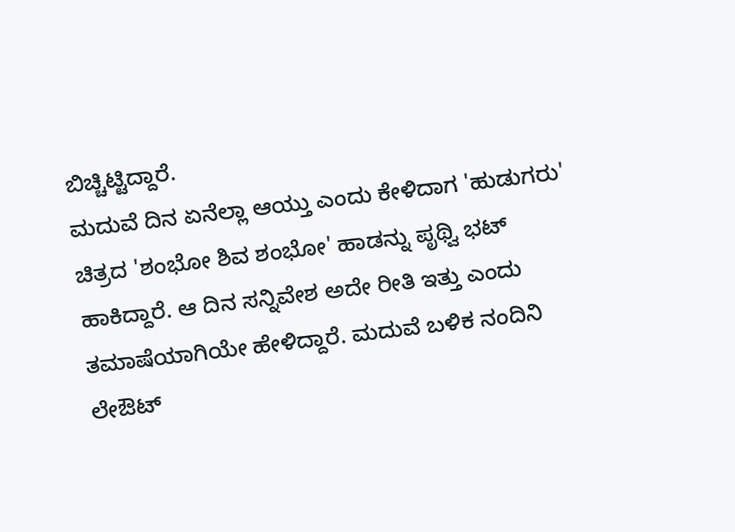ಬಿಚ್ಚಿಟ್ಟಿದ್ದಾರೆ.
ಮದುವೆ ದಿನ ಏನೆಲ್ಲಾ ಆಯ್ತು ಎಂದು ಕೇಳಿದಾಗ 'ಹುಡುಗರು' ಚಿತ್ರದ 'ಶಂಭೋ ಶಿವ ಶಂಭೋ' ಹಾಡನ್ನು ಪೃಥ್ವಿ ಭಟ್ ಹಾಕಿದ್ದಾರೆ. ಆ ದಿನ ಸನ್ನಿವೇಶ ಅದೇ ರೀತಿ ಇತ್ತು ಎಂದು ತಮಾಷೆಯಾಗಿಯೇ ಹೇಳಿದ್ದಾರೆ. ಮದುವೆ ಬಳಿಕ ನಂದಿನಿ ಲೇಔಟ್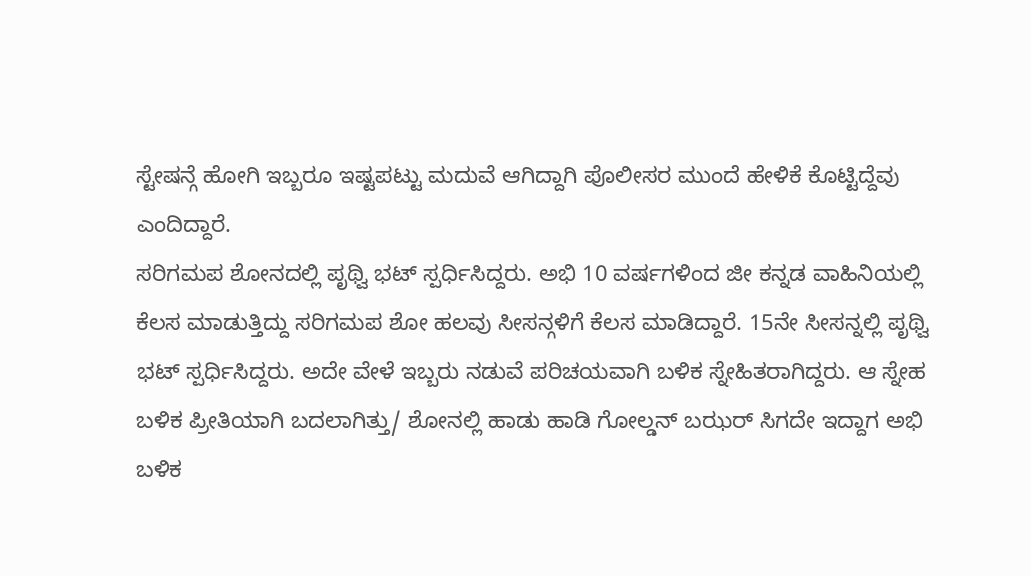ಸ್ಟೇಷನ್ಗೆ ಹೋಗಿ ಇಬ್ಬರೂ ಇಷ್ಟಪಟ್ಟು ಮದುವೆ ಆಗಿದ್ದಾಗಿ ಪೊಲೀಸರ ಮುಂದೆ ಹೇಳಿಕೆ ಕೊಟ್ಟಿದ್ದೆವು ಎಂದಿದ್ದಾರೆ.
ಸರಿಗಮಪ ಶೋನದಲ್ಲಿ ಪೃಥ್ವಿ ಭಟ್ ಸ್ಪರ್ಧಿಸಿದ್ದರು. ಅಭಿ 10 ವರ್ಷಗಳಿಂದ ಜೀ ಕನ್ನಡ ವಾಹಿನಿಯಲ್ಲಿ ಕೆಲಸ ಮಾಡುತ್ತಿದ್ದು ಸರಿಗಮಪ ಶೋ ಹಲವು ಸೀಸನ್ಗಳಿಗೆ ಕೆಲಸ ಮಾಡಿದ್ದಾರೆ. 15ನೇ ಸೀಸನ್ನಲ್ಲಿ ಪೃಥ್ವಿ ಭಟ್ ಸ್ಪರ್ಧಿಸಿದ್ದರು. ಅದೇ ವೇಳೆ ಇಬ್ಬರು ನಡುವೆ ಪರಿಚಯವಾಗಿ ಬಳಿಕ ಸ್ನೇಹಿತರಾಗಿದ್ದರು. ಆ ಸ್ನೇಹ ಬಳಿಕ ಪ್ರೀತಿಯಾಗಿ ಬದಲಾಗಿತ್ತು/ ಶೋನಲ್ಲಿ ಹಾಡು ಹಾಡಿ ಗೋಲ್ಡನ್ ಬಝರ್ ಸಿಗದೇ ಇದ್ದಾಗ ಅಭಿ ಬಳಿಕ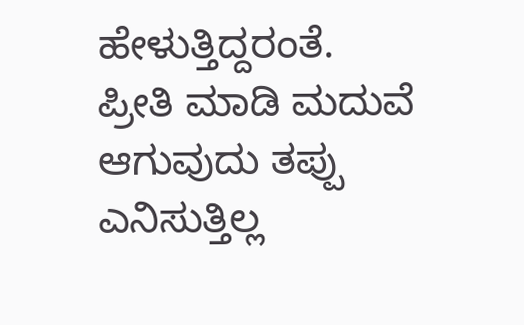ಹೇಳುತ್ತಿದ್ದರಂತೆ.
ಪ್ರೀತಿ ಮಾಡಿ ಮದುವೆ ಆಗುವುದು ತಪ್ಪು ಎನಿಸುತ್ತಿಲ್ಲ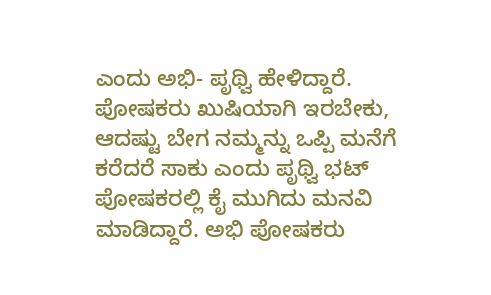ಎಂದು ಅಭಿ- ಪೃಥ್ವಿ ಹೇಳಿದ್ದಾರೆ. ಪೋಷಕರು ಖುಷಿಯಾಗಿ ಇರಬೇಕು, ಆದಷ್ಟು ಬೇಗ ನಮ್ಮನ್ನು ಒಪ್ಪಿ ಮನೆಗೆ ಕರೆದರೆ ಸಾಕು ಎಂದು ಪೃಥ್ವಿ ಭಟ್ ಪೋಷಕರಲ್ಲಿ ಕೈ ಮುಗಿದು ಮನವಿ ಮಾಡಿದ್ದಾರೆ. ಅಭಿ ಪೋಷಕರು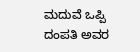ಮದುವೆ ಒಪ್ಪಿ ದಂಪತಿ ಅವರ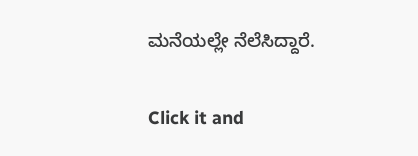ಮನೆಯಲ್ಲೇ ನೆಲೆಸಿದ್ದಾರೆ.


Click it and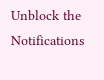Unblock the Notifications